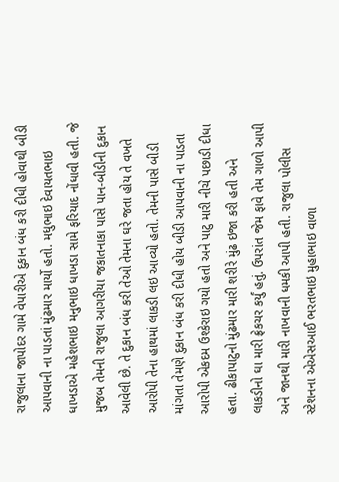રાજુલાના જાપોદર ગામે વેપારીએ દુકાન બંધ કરી દીધી હોવાથી બીડી આપવાની ના પાડતાં મુંઢમાર માર્યો હતો. મધુભાઇ દેવાયતભાઇ ધાખડાએ મહેશભાઇ મનુભાઇ ધાખડા સામે ફરિયાદ નોંધાવી હતી. જે મુજબ તેમની રાજુલા આગરીયા જકાતનાકા પાસે પાન-બીડીની દુકાન આવેલી છે. તે દુકાન બંધ કરી તેઓ તેમના ઘરે જતા હોય તે વખતે આરોપી તેના હાથમાં લાકડી લઇ આવ્યો હતો. તેમની પાસે બીડી માંગતા તેમણે દુકાન બંધ કરી દીધી હોય બીડી આપવાની ના પાડતા આરોપી એકદમ ઉશ્કેરાઇ ગયો હતો અને પાટુ મારી નીચે પછાડી દીધા હતા. ઢીકાપાટુનો મુંઢમાર મારી શરીરે મુંઢ ઇજા કરી હતી અને લાકડીનો ઘા મારી ફ્રેકચર કર્યું હતું. ઉપરાંત જેમ ફાવે તેમ ગાળો આપી અને જાનથી મારી નાખવાની ધમકી આપી હતી. રાજુલા પોલીસ સ્ટેશનના એએસઆઈ ભરતભાઇ મુહાભાઇ વાળા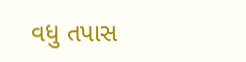વધુ તપાસ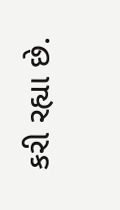કરી રહ્યા છે.